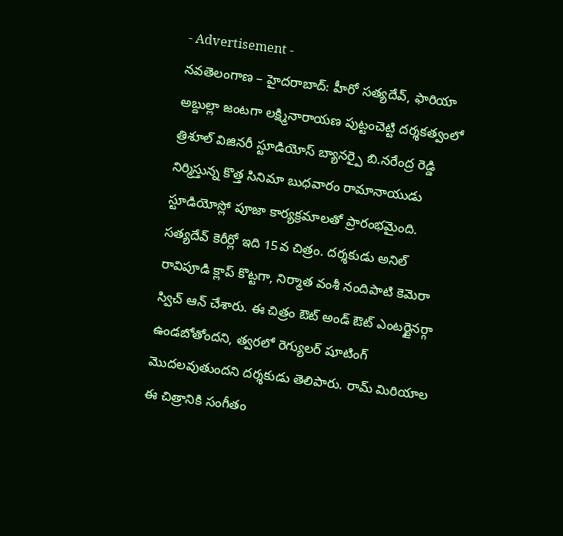- Advertisement -
నవతెలంగాణ – హైదరాబాద్: హీరో సత్యదేవ్, ఫారియా అబ్దుల్లా జంటగా లక్ష్మినారాయణ పుట్టంచెట్టి దర్శకత్వంలో త్రిశూల్ విజినరీ స్టూడియోస్ బ్యానర్పై బి.నరేంద్ర రెడ్డి నిర్మిస్తున్న కొత్త సినిమా బుధవారం రామానాయుడు స్టూడియోస్లో పూజా కార్యక్రమాలతో ప్రారంభమైంది. సత్యదేవ్ కెరీర్లో ఇది 15వ చిత్రం. దర్శకుడు అనిల్ రావిపూడి క్లాప్ కొట్టగా, నిర్మాత వంశీ నందిపాటి కెమెరా స్విచ్ ఆన్ చేశారు. ఈ చిత్రం ఔట్ అండ్ ఔట్ ఎంటర్టైనర్గా ఉండబోతోందని, త్వరలో రెగ్యులర్ షూటింగ్ మొదలవుతుందని దర్శకుడు తెలిపారు. రామ్ మిరియాల ఈ చిత్రానికి సంగీతం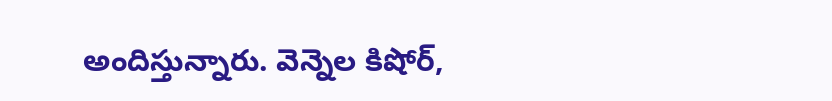అందిస్తున్నారు. వెన్నెల కిషోర్,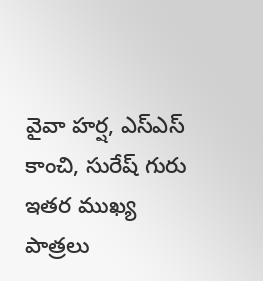వైవా హర్ష, ఎస్ఎస్ కాంచి, సురేష్ గురు ఇతర ముఖ్య పాత్రలు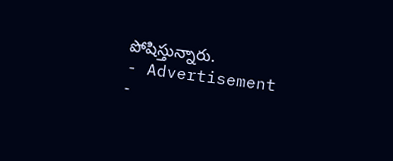పోషిస్తున్నారు.
- Advertisement -